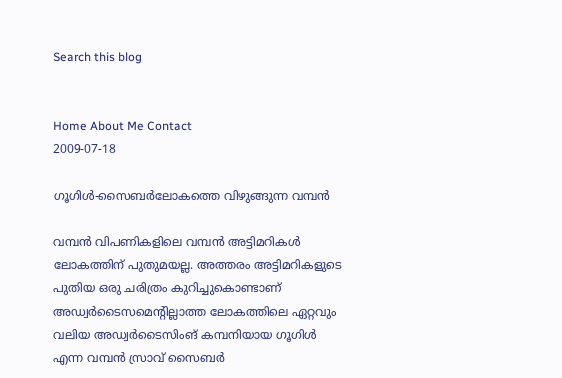Search this blog


Home About Me Contact
2009-07-18

ഗൂഗിള്‍-സൈബര്‍ലോകത്തെ വിഴുങ്ങുന്ന വമ്പന്‍

വമ്പന്‍ വിപണികളിലെ വമ്പന്‍ അട്ടിമറികള്‍ ലോകത്തിന് പുതുമയല്ല. അത്തരം അട്ടിമറികളുടെ പുതിയ ഒരു ചരിത്രം കുറിച്ചുകൊണ്ടാണ് അഡ്വര്‍ടൈസമെന്റില്ലാത്ത ലോകത്തിലെ ഏറ്റവും വലിയ അഡ്വര്‍ടൈസിംങ് കമ്പനിയായ ഗൂഗിള്‍ എന്ന വമ്പന്‍ സ്രാവ് സൈബര്‍‍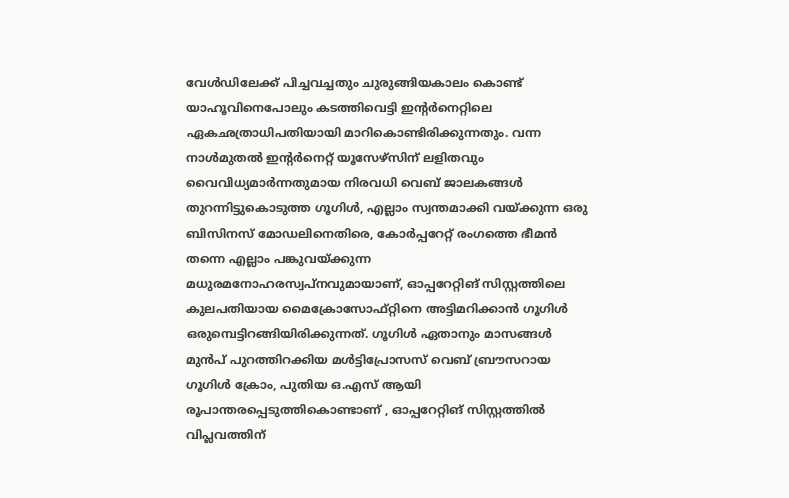വേള്‍ഡിലേക്ക് പിച്ചവച്ചതും ചുരുങ്ങിയകാലം കൊണ്ട് യാഹൂവിനെപോലും കടത്തിവെട്ടി ഇന്റര്‍നെറ്റിലെ ഏകഛത്രാധിപതിയായി മാറികൊണ്ടിരിക്കുന്നതും. വന്ന നാള്‍മുതല്‍ ഇന്റര്‍നെറ്റ് യൂസേഴ്‌സിന് ലളിതവും വൈവിധ്യമാര്‍ന്നതുമായ നിരവധി വെബ് ജാലകങ്ങള്‍ തുറന്നിട്ടുകൊടുത്ത ഗൂഗിള്‍, എല്ലാം സ്വന്തമാക്കി വയ്‌ക്കുന്ന ഒരു ബിസിനസ്‌ മോഡലിനെതിരെ, കോർപ്പറേറ്റ്‌ രംഗത്തെ ഭീമൻ തന്നെ എല്ലാം പങ്കുവയ്‌ക്കുന്ന മധുരമനോഹരസ്വപ്‌നവുമായാണ്, ഓപ്പറേറ്റിങ് സിസ്റ്റത്തിലെ കുലപതിയായ മൈക്രോസോഫ്‌റ്റിനെ അട്ടിമറിക്കാന്‍ ഗൂഗിള്‍ ഒരുമ്പെട്ടിറങ്ങിയിരിക്കുന്നത്. ഗൂഗിള്‍ ഏതാനും മാസങ്ങള്‍ മുന്‍പ് പുറത്തിറക്കിയ മള്‍ട്ടിപ്രോസസ് വെബ് ബ്രൗസറായ ഗൂഗിള്‍ ക്രോം, പുതിയ ഒ.എസ് ആയി രൂപാന്തരപ്പെടുത്തികൊണ്ടാണ് ‍, ഓപ്പറേറ്റിങ് സിസ്റ്റത്തില്‍ വിപ്ലവത്തിന്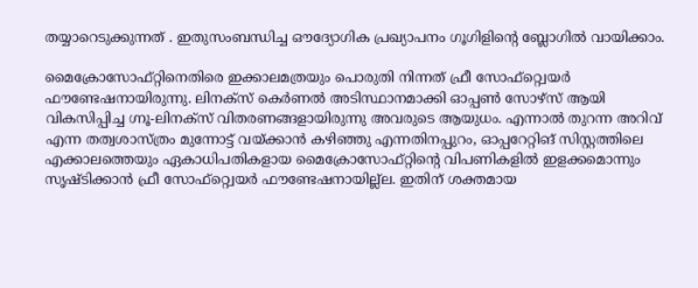തയ്യാറെടുക്കുന്നത് . ഇതുസംബന്ധിച്ച ഔദ്യോഗിക പ്രഖ്യാപനം ഗൂഗിളിന്റെ ബ്ലോഗില്‍ വായിക്കാം.

മൈക്രോസോഫ്‌റ്റിനെതിരെ ഇക്കാലമത്രയും പൊരുതി നിന്നത് ഫ്രീ സോഫ്‌റ്റ്വെയർ ഫൗണ്ടേഷനായിരുന്നു. ലിനക്‌സ് കെർണൽ അടിസ്ഥാനമാക്കി ഓപ്പൺ സോഴ്‌സ്‌ ആയി വികസിപ്പിച്ച ഗ്നൂ-ലിനക്‌സ് വിതരണങ്ങളായിരുന്നു അവരുടെ ആയുധം. എന്നാൽ തുറന്ന അറിവ്‌ എന്ന തത്വശാസ്‌ത്രം മുന്നോട്ട്‌ വയ്‌ക്കാൻ കഴിഞ്ഞു എന്നതിനപ്പുറം, ഓപ്പറേറ്റിങ് സിസ്റ്റത്തിലെ എക്കാലത്തെയും ഏകാധിപതികളായ മൈക്രോസോഫ്‌റ്റിന്റെ വിപണികളില്‍ ഇളക്കമൊന്നും സൃഷ്ടിക്കാൻ ഫ്രീ സോഫ്‌റ്റ്വെയർ ഫൗണ്ടേഷനായില്ല്ല. ഇതിന് ശക്തമായ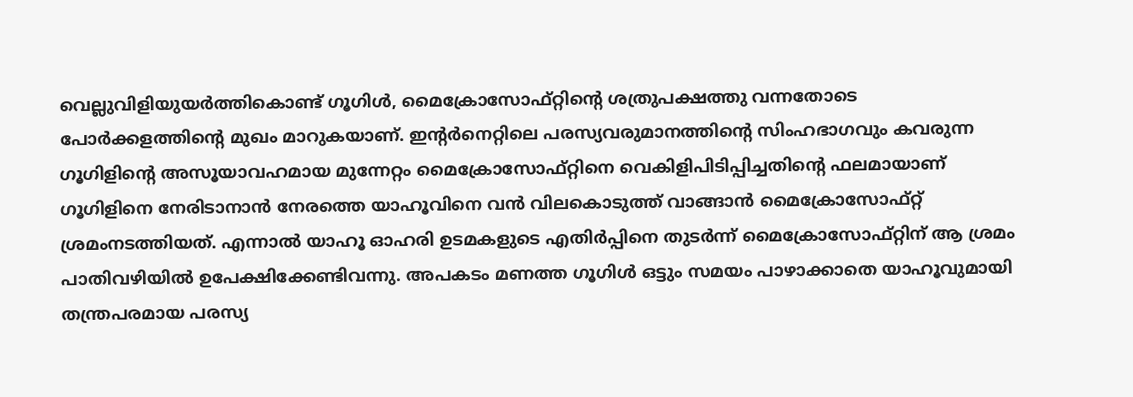വെല്ലുവിളിയുയര്‍ത്തികൊണ്ട് ഗൂഗിൾ, മൈക്രോസോഫ്‌റ്റിന്റെ ശത്രുപക്ഷത്തു വന്നതോടെ പോര്‍ക്കളത്തിന്റെ മുഖം മാറുകയാണ്‌. ഇന്റർനെറ്റിലെ പരസ്യവരുമാനത്തിന്റെ സിംഹഭാഗവും കവരുന്ന ഗൂഗിളിന്റെ അസൂയാവഹമായ മുന്നേറ്റം മൈക്രോസോഫ്‌റ്റിനെ വെകിളിപിടിപ്പിച്ചതിന്റെ ഫലമായാണ് ഗൂഗിളിനെ നേരിടാനാന്‍ നേരത്തെ യാഹൂവിനെ വൻ വിലകൊടുത്ത്‌ വാങ്ങാൻ മൈക്രോസോഫ്‌റ്റ് ശ്രമംനടത്തിയത്‌. എന്നാൽ യാഹൂ ഓഹരി ഉടമകളുടെ എതിർപ്പിനെ തുടർന്ന്‌ മൈക്രോസോഫ്‌റ്റിന് ആ ശ്രമം പാതിവഴിയില്‍ ഉപേക്ഷിക്കേണ്ടിവന്നു. അപകടം മണത്ത ഗൂഗിള്‍ ഒട്ടും സമയം പാഴാക്കാതെ യാഹൂവുമായി തന്ത്രപരമായ പരസ്യ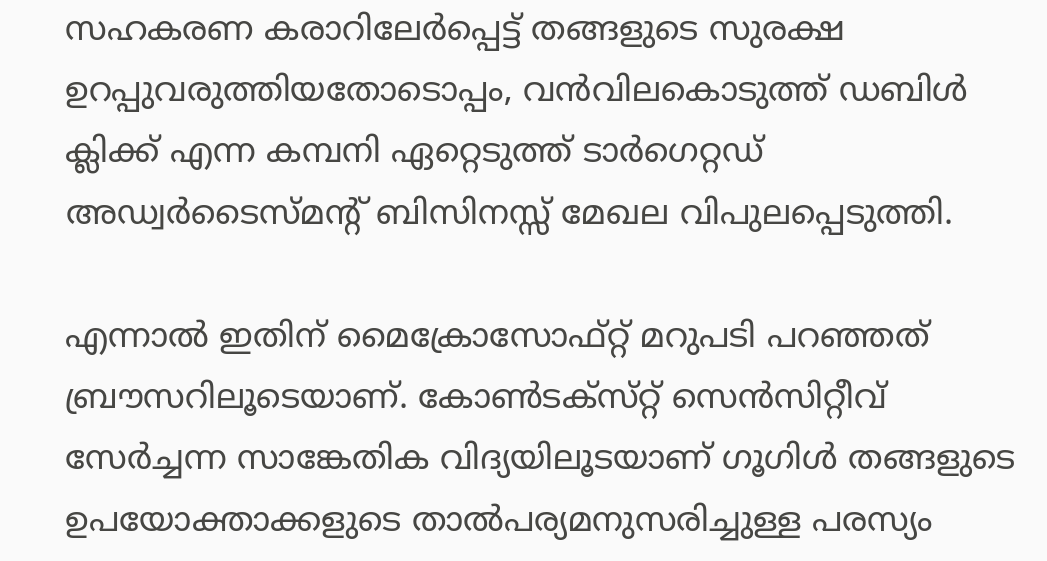സഹകരണ കരാറിലേർപ്പെട്ട് തങ്ങളുടെ സുരക്ഷ ഉറപ്പുവരുത്തി‌യതോടൊപ്പം, വന്‍‌വിലകൊടുത്ത് ഡബിൾ ക്ലിക്ക്‌ എന്ന കമ്പനി ഏറ്റെടുത്ത് ടാർഗെറ്റഡ്‌ അഡ്വർടൈസ്‌മന്റ്‌ ബിസിനസ്സ്‌ മേഖല വിപുലപ്പെടുത്തി.

എന്നാല്‍ ഇതിന് മൈക്രോസോഫ്‌റ്റ് മറുപടി പറഞ്ഞത്‌ ബ്രൗസറിലൂടെയാണ്‌. കോൺട‌ക്‌സ്‌റ്റ്‌ സെൻസിറ്റീവ്‌ സേർച്ചന്ന സാങ്കേതിക വിദ്യയിലൂടയാണ് ഗൂഗിൾ തങ്ങളുടെ ഉപയോക്താക്കളുടെ താല്‍‌പര്യമനുസരിച്ചുള്ള പരസ്യം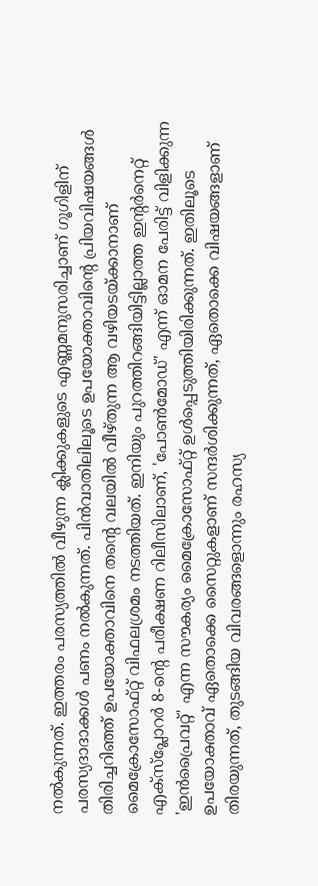നൽകുന്നത്‌. ഇത്തരം പരസ്യത്തിൽ വീഴുന്ന ക്ലിക്കുകളുടെ എണ്ണമനുസരിച്ചാണ് ഗൂഗിളിന് പരസ്യദാദാക്കള്‍ പണം നല്‍കുന്നത്. പിൻവാതിലിലൂടെ ഉപയോക്താവിന്റെ പ്രിയവിഷയങ്ങൾ തിരിച്ചറിഞ്ഞ് ഉപയോക്താവിനെ തന്റെ വലയില്‍ വീഴ്‌തുന്ന ആ വഴിയടയ്‌ക്കാനാണ് മൈക്രോസോഫ്‌റ്റ് വിഫലശ്രമം നടത്തിയത്‌. ഇനിയും പുറത്തിറങ്ങിയിട്ടില്ലാത്ത ഇന്റർനെറ്റ്‌ എക്‌സ്‌പ്ലോറർ 8-ന്റെ പരീക്ഷണ റിലീസിലാണ്‌, 'പോൺമോഡ്‌' എന്ന്‌ ഓമന പേരിട്ട് വിളിക്കുന്ന 'ഇൻപ്രൈവറ്റ്‌' എന്ന സൗകര്യം മൈക്രോസോഫ്‌റ്റ് ഉൾപ്പെടുത്തിയിരിക്കുന്നത്‌. ഇതിലൂടെ ഉപയോക്താവ്‌ ഏതൊക്കെ സൈറ്റുകളാണ്‌ സന്ദർശിക്കുന്നത്‌, ഏതൊക്കെ വിഷയങ്ങളാണ്‌ തിരയുന്നത്‌, തുടങ്ങിയ വിവരങ്ങളൊന്നും രഹസ്യ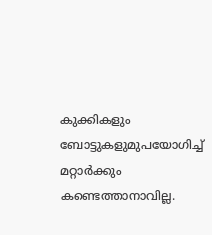കുക്കികളും ബോട്ടുകളുമുപയോഗിച്ച്‌ മറ്റാർക്കും കണ്ടെത്താനാവില്ല.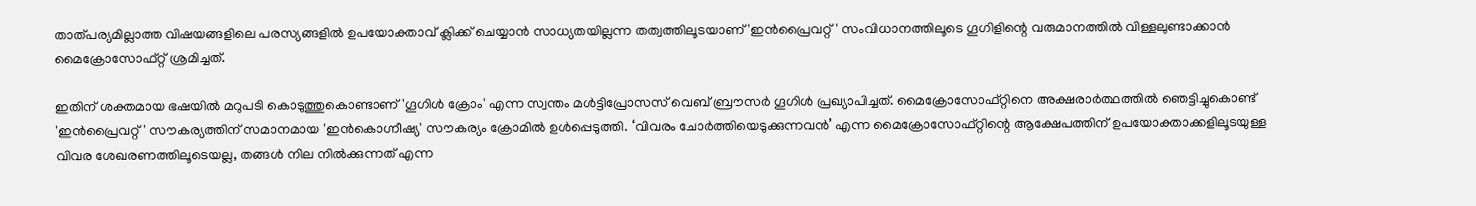താത്പര്യമില്ലാത്ത വിഷയങ്ങളിലെ പരസ്യങ്ങളില്‍ ഉപയോക്താവ്‌ ക്ലിക്ക്‌ ചെയ്യാൻ സാധ്യതയില്ലന്ന തത്വത്തിലൂടയാണ് 'ഇൻപ്രൈവറ്റ്‌' സംവിധാനത്തിലൂടെ ഗൂഗിളിന്റെ വരുമാനത്തില്‍ വിള്ളലുണ്ടാക്കാന്‍ മൈക്രോസോഫ്‌റ്റ് ശ്രമിച്ചത്.

ഇതിന് ശക്തമായ ഭഷയില്‍ മറുപടി കൊടുത്തുകൊണ്ടാണ് 'ഗൂഗിള്‍ ക്രോം' എന്ന സ്വന്തം മള്‍ട്ടിപ്രോസസ് വെബ് ബ്രൗസർ ഗൂഗിൾ പ്രഖ്യാപിച്ചത്‌. മൈക്രോസോഫ്‌റ്റിനെ അക്ഷരാര്‍ത്ഥത്തില്‍ ഞെട്ടിച്ചുകൊണ്ട്‌ 'ഇൻപ്രൈവറ്റ്‌' സൗകര്യത്തിന്‌ സമാനമായ 'ഇൻകൊഗ്നീഷ്യ' സൗകര്യം ക്രോമിൽ ഉൾപ്പെടുത്തി. ‘വിവരം ചോര്‍ത്തിയെടുക്കുന്നവന്‍’ എന്ന മൈക്രോസോഫ്‌റ്റിന്റെ ആക്ഷേപത്തിന് ഉപയോക്താക്കളിലൂടയുള്ള വിവര ശേഖരണത്തിലൂടെയല്ല, തങ്ങൾ നില നിൽക്കുന്നത് എന്ന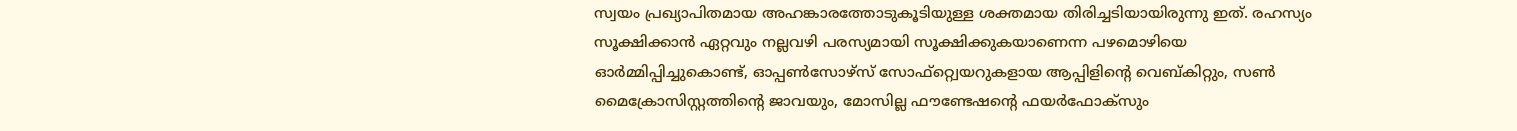സ്വയം പ്രഖ്യാപിതമായ അഹങ്കാരത്തോടുകൂടിയുള്ള ശക്തമായ തിരി‍ച്ചടിയായിരുന്നു ഇത്. രഹസ്യം സൂക്ഷിക്കാൻ ഏറ്റവും നല്ലവഴി പരസ്യമായി സൂക്ഷിക്കുകയാണെന്ന പഴമൊഴിയെ ഓർമ്മിപ്പിച്ചുകൊണ്ട്, ഓപ്പൺസോഴ്‌സ് സോഫ്‌റ്റ്വെയറുകളായ ആപ്പിളിന്റെ വെബ്‌കിറ്റും, സൺ മൈക്രോസിസ്റ്റത്തിന്റെ ജാവയും, മോസില്ല ഫൗണ്ടേഷന്റെ ഫയർഫോക്‌സും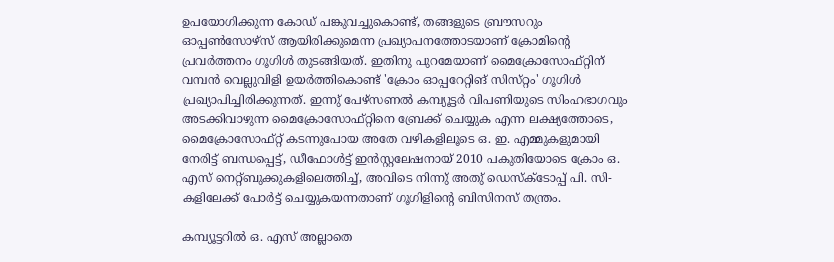ഉപയോഗിക്കുന്ന കോഡ്‌ പങ്കുവച്ചുകൊണ്ട്, തങ്ങളുടെ ബ്രൗസറും ഓപ്പൺസോഴ്‌സ് ആയിരിക്കുമെന്ന പ്രഖ്യാപനത്തോടയാണ് ക്രോമിന്റെ പ്രവർത്തനം ഗൂഗിള്‍ തുടങ്ങിയത്. ഇതിനു പുറമേയാണ് മൈക്രോസോഫ്‌റ്റിന് വമ്പന്‍ വെല്ലുവിളി ഉയര്‍ത്തികൊണ്ട് 'ക്രോം ഓപ്പറേറ്റിങ് സിസ്‌റ്റം' ഗൂഗിള്‍ പ്രഖ്യാപിച്ചിരിക്കുന്നത്. ഇന്നു് പേഴ്‌സണല്‍ കമ്പ്യൂട്ടര്‍ വിപണിയുടെ സിംഹഭാഗവും അടക്കിവാഴുന്ന മൈക്രോസോഫ്‌റ്റിനെ ബ്രേക്ക് ചെയ്യുക എന്ന ലക്ഷ്യത്തോടെ, മൈക്രോസോഫ്‌റ്റ് കടന്നുപോയ അതേ വഴികളിലൂടെ ഒ. ഇ. എമ്മുകളുമായി നേരിട്ട് ബന്ധപ്പെട്ട്, ഡീഫോള്‍ട്ട് ഇന്‍സ്റ്റലേഷനായ് 2010 പകുതിയോടെ ക്രോം ഒ. എസ് നെറ്റ്ബുക്കുകളിലെത്തിച്ച്, അവിടെ നിന്നു് അതു് ഡെസ്‌ക്‌ടോപ്പ് പി. സി-കളിലേക്ക് പോര്‍ട്ട് ചെയ്യുകയന്നതാണ് ഗൂഗിളിന്റെ ബിസിനസ് തന്ത്രം.

കമ്പ്യൂട്ടറില്‍ ഒ. എസ്‌ അല്ലാതെ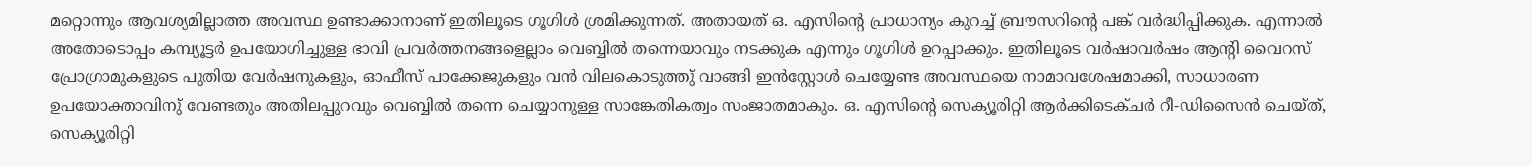മറ്റൊന്നും ആവശ്യമില്ലാത്ത അവസ്ഥ ഉണ്ടാക്കാനാണ് ഇതിലൂടെ ഗൂഗിള്‍ ശ്രമിക്കുന്നത്. അതായത് ഒ. എസിന്റെ പ്രാധാന്യം കുറച്ച് ബ്രൗസറിന്റെ പങ്ക് വര്‍ദ്ധിപ്പിക്കുക. എന്നാല്‍ അതോടൊപ്പം കമ്പ്യൂട്ടര്‍ ഉപയോഗിച്ചുള്ള ഭാവി പ്രവര്‍ത്തനങ്ങളെല്ലാം വെബ്ബില്‍ തന്നെയാവും നടക്കുക എന്നും ഗൂഗിള്‍ ഉറപ്പാക്കും. ഇതിലൂടെ വര്‍ഷാവര്‍ഷം ആന്റി വൈറസ് പ്രോഗ്രാമുകളുടെ പുതിയ വേര്‍ഷനുകളും, ഓഫീസ് പാക്കേജുകളും വന്‍ വിലകൊടുത്തു് വാങ്ങി ഇന്‍‍സ്റ്റോള്‍ ചെയ്യേണ്ട അവസ്ഥയെ നാമാവശേഷമാക്കി, സാധാരണ ഉപയോക്താവിനു് വേണ്ടതും അതിലപ്പുറവും വെബ്ബില്‍ തന്നെ ചെയ്യാനുള്ള സാങ്കേതികത്വം സംജാതമാകും. ഒ. എസിന്റെ സെക്യൂരിറ്റി ആര്‍ക്കിടെക്‌ചര്‍ റീ-ഡിസൈന്‍ ചെയ്ത്, സെക്യൂരിറ്റി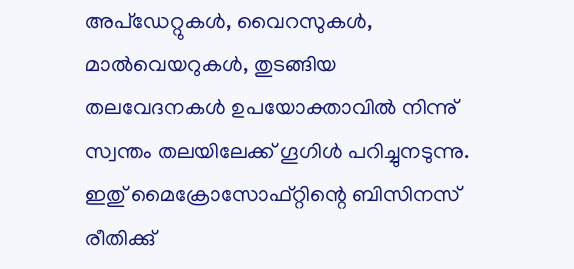അപ്‌ഡേറ്റുകള്‍, വൈറസുകള്‍, മാല്‍വെയറുകള്‍, തുടങ്ങിയ തലവേദനകള്‍ ഉപയോക്താവില്‍ നിന്നു് സ്വന്തം തലയിലേക്ക് ഗൂഗിള്‍ പറിച്ചുനടുന്നു. ഇതു് മൈക്രോസോഫ്‌റ്റിന്റെ ബിസിനസ് രീതിക്കു്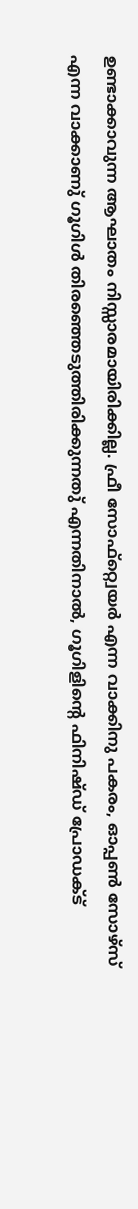ഉണ്ടാക്കാവുന്ന ആഘാതം നിസ്സാരമായിരിക്കില്ല. ഫ്രീ സോഫ്‌റ്റ്വെയര്‍ എന്ന വാക്കിനു പകരം, ഓപ്പണ്‍ സോഴ്‌സ് എന്ന വാക്കാണു് ഗൂഗിള്‍ തിരഞ്ഞെടുത്തിരിക്കുന്നതു് എന്നതിനാല്‍, ഗൂഗിളിന്റെ ഫിനിഷ്‌ഡ് പ്രോഡക്‌ട്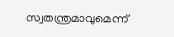സ്വതന്ത്രമാവുമെന്ന്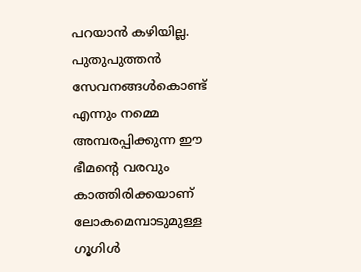പറയാന്‍ കഴിയില്ല. പുതുപുത്തന്‍ സേവനങ്ങള്‍കൊണ്ട് എന്നും നമ്മെ അമ്പരപ്പിക്കുന്ന ഈ ഭീമന്റെ വരവും കാത്തിരിക്കയാണ് ലോകമെമ്പാടുമുള്ള ഗൂഗിള്‍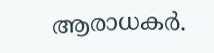ആരാധകര്‍.